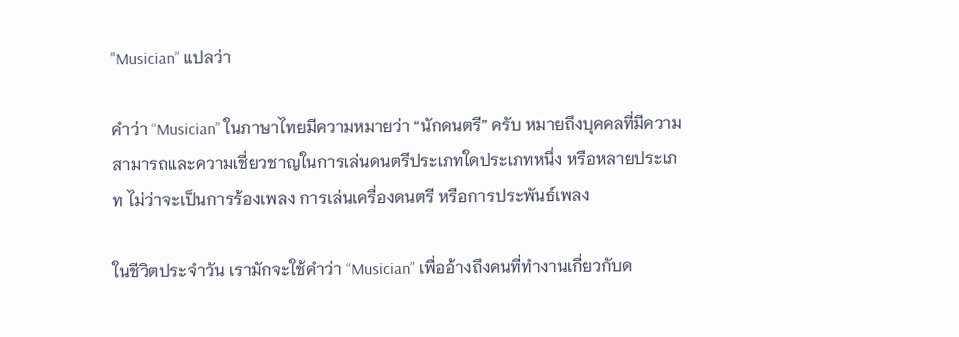"Musician” แปลว่า

คำว่า “Musician” ในภาษาไทยมีความหมายว่า “นักดนตรี” ครับ หมายถึงบุคคลที่มีความสามารถและความเชี่ยวชาญในการเล่นดนตรีประเภทใดประเภทหนึ่ง หรือหลายประเภท ไม่ว่าจะเป็นการร้องเพลง การเล่นเครื่องดนตรี หรือการประพันธ์เพลง

ในชีวิตประจำวัน เรามักจะใช้คำว่า “Musician” เพื่ออ้างถึงคนที่ทำงานเกี่ยวกับด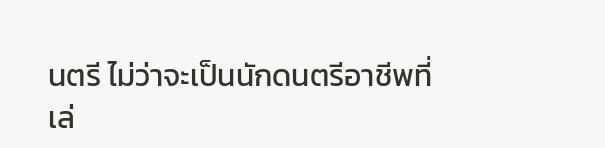นตรี ไม่ว่าจะเป็นนักดนตรีอาชีพที่เล่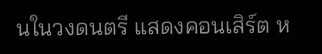นในวงดนตรี แสดงคอนเสิร์ต ห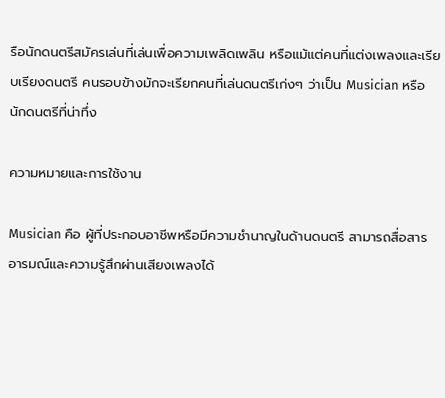รือนักดนตรีสมัครเล่นที่เล่นเพื่อความเพลิดเพลิน หรือแม้แต่คนที่แต่งเพลงและเรียบเรียงดนตรี คนรอบข้างมักจะเรียกคนที่เล่นดนตรีเก่งๆ ว่าเป็น Musician หรือนักดนตรีที่น่าทึ่ง

ความหมายและการใช้งาน

Musician คือ ผู้ที่ประกอบอาชีพหรือมีความชำนาญในด้านดนตรี สามารถสื่อสารอารมณ์และความรู้สึกผ่านเสียงเพลงได้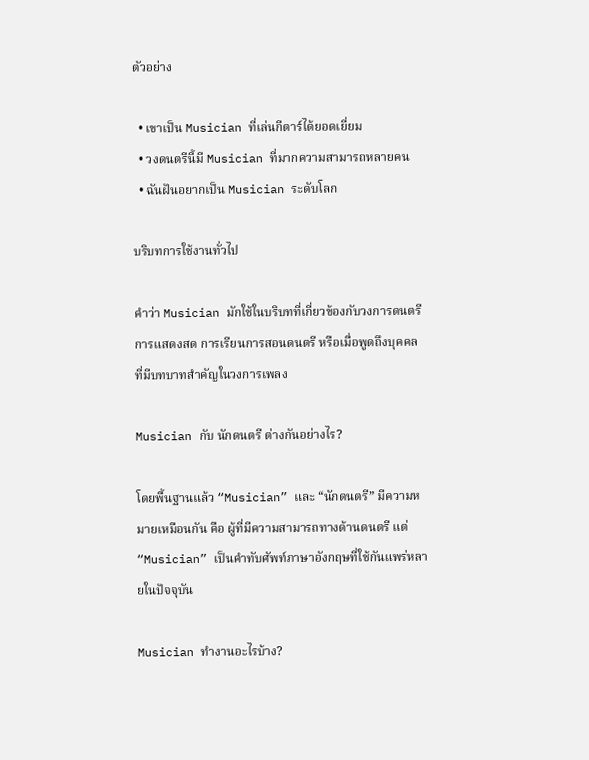ตัวอย่าง

  • เขาเป็น Musician ที่เล่นกีตาร์ได้ยอดเยี่ยม
  • วงดนตรีนี้มี Musician ที่มากความสามารถหลายคน
  • ฉันฝันอยากเป็น Musician ระดับโลก

บริบทการใช้งานทั่วไป

คำว่า Musician มักใช้ในบริบทที่เกี่ยวข้องกับวงการดนตรี การแสดงสด การเรียนการสอนดนตรี หรือเมื่อพูดถึงบุคคลที่มีบทบาทสำคัญในวงการเพลง

Musician กับ นักดนตรี ต่างกันอย่างไร?

โดยพื้นฐานแล้ว “Musician” และ “นักดนตรี” มีความหมายเหมือนกัน คือ ผู้ที่มีความสามารถทางด้านดนตรี แต่ “Musician” เป็นคำทับศัพท์ภาษาอังกฤษที่ใช้กันแพร่หลายในปัจจุบัน

Musician ทำงานอะไรบ้าง?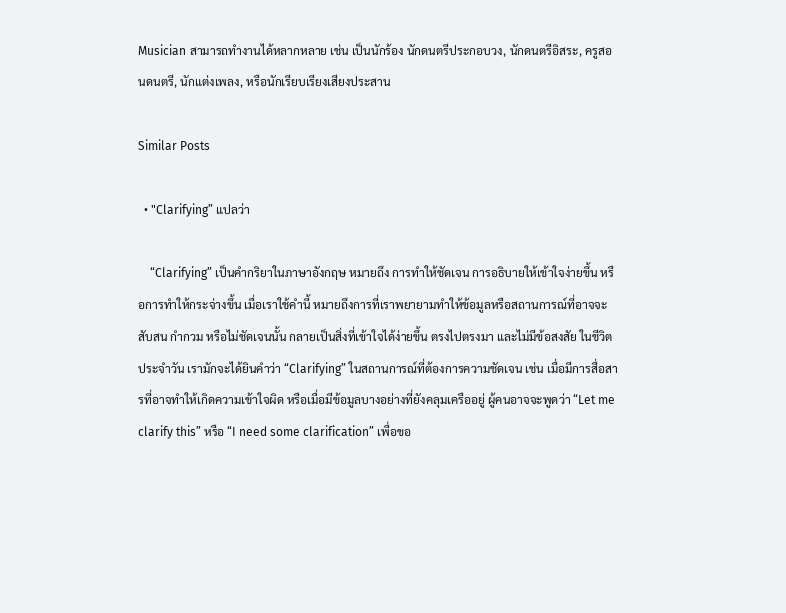Musician สามารถทำงานได้หลากหลาย เช่น เป็นนักร้อง นักดนตรีประกอบวง, นักดนตรีอิสระ, ครูสอนดนตรี, นักแต่งเพลง, หรือนักเรียบเรียงเสียงประสาน

Similar Posts

  • "Clarifying” แปลว่า

    “Clarifying” เป็นคำกริยาในภาษาอังกฤษ หมายถึง การทำให้ชัดเจน การอธิบายให้เข้าใจง่ายขึ้น หรือการทำให้กระจ่างขึ้น เมื่อเราใช้คำนี้ หมายถึงการที่เราพยายามทำให้ข้อมูลหรือสถานการณ์ที่อาจจะสับสน กำกวม หรือไม่ชัดเจนนั้น กลายเป็นสิ่งที่เข้าใจได้ง่ายขึ้น ตรงไปตรงมา และไม่มีข้อสงสัย ในชีวิตประจำวัน เรามักจะได้ยินคำว่า “Clarifying” ในสถานการณ์ที่ต้องการความชัดเจน เช่น เมื่อมีการสื่อสารที่อาจทำให้เกิดความเข้าใจผิด หรือเมื่อมีข้อมูลบางอย่างที่ยังคลุมเครืออยู่ ผู้คนอาจจะพูดว่า “Let me clarify this” หรือ “I need some clarification” เพื่อขอ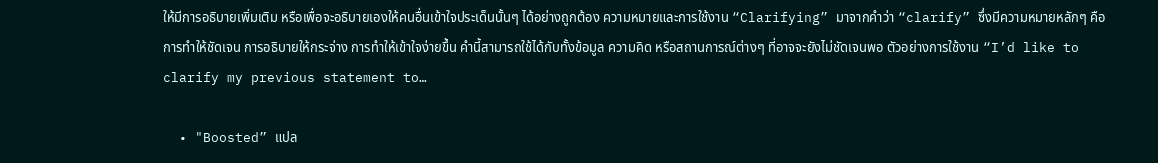ให้มีการอธิบายเพิ่มเติม หรือเพื่อจะอธิบายเองให้คนอื่นเข้าใจประเด็นนั้นๆ ได้อย่างถูกต้อง ความหมายและการใช้งาน “Clarifying” มาจากคำว่า “clarify” ซึ่งมีความหมายหลักๆ คือ การทำให้ชัดเจน การอธิบายให้กระจ่าง การทำให้เข้าใจง่ายขึ้น คำนี้สามารถใช้ได้กับทั้งข้อมูล ความคิด หรือสถานการณ์ต่างๆ ที่อาจจะยังไม่ชัดเจนพอ ตัวอย่างการใช้งาน “I’d like to clarify my previous statement to…

  • "Boosted” แปล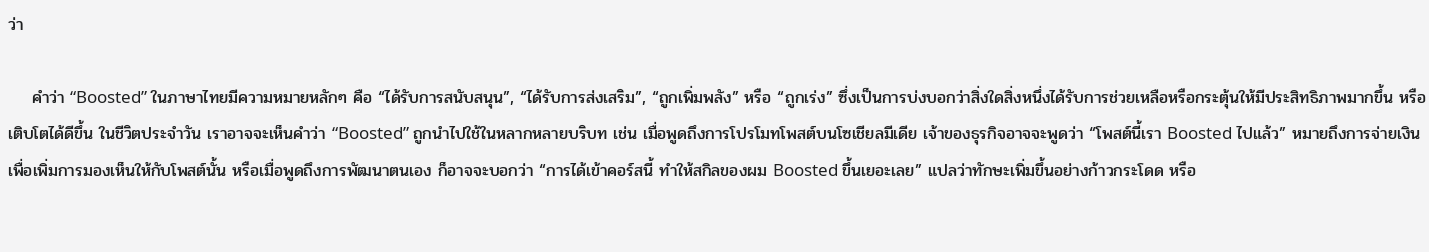ว่า

    คำว่า “Boosted” ในภาษาไทยมีความหมายหลักๆ คือ “ได้รับการสนับสนุน”, “ได้รับการส่งเสริม”, “ถูกเพิ่มพลัง” หรือ “ถูกเร่ง” ซึ่งเป็นการบ่งบอกว่าสิ่งใดสิ่งหนึ่งได้รับการช่วยเหลือหรือกระตุ้นให้มีประสิทธิภาพมากขึ้น หรือเติบโตได้ดีขึ้น ในชีวิตประจำวัน เราอาจจะเห็นคำว่า “Boosted” ถูกนำไปใช้ในหลากหลายบริบท เช่น เมื่อพูดถึงการโปรโมทโพสต์บนโซเชียลมีเดีย เจ้าของธุรกิจอาจจะพูดว่า “โพสต์นี้เรา Boosted ไปแล้ว” หมายถึงการจ่ายเงินเพื่อเพิ่มการมองเห็นให้กับโพสต์นั้น หรือเมื่อพูดถึงการพัฒนาตนเอง ก็อาจจะบอกว่า “การได้เข้าคอร์สนี้ ทำให้สกิลของผม Boosted ขึ้นเยอะเลย” แปลว่าทักษะเพิ่มขึ้นอย่างก้าวกระโดด หรือ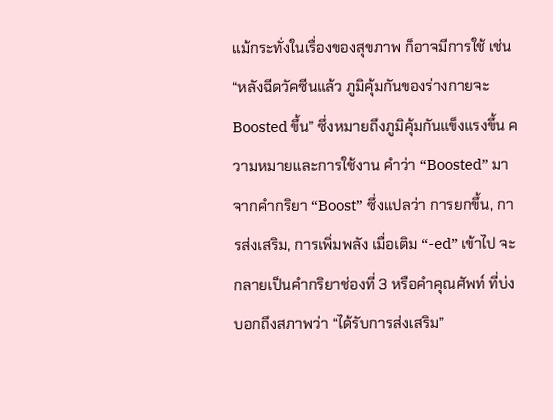แม้กระทั่งในเรื่องของสุขภาพ ก็อาจมีการใช้ เช่น “หลังฉีดวัคซีนแล้ว ภูมิคุ้มกันของร่างกายจะ Boosted ขึ้น” ซึ่งหมายถึงภูมิคุ้มกันแข็งแรงขึ้น ความหมายและการใช้งาน คำว่า “Boosted” มาจากคำกริยา “Boost” ซึ่งแปลว่า การยกขึ้น, การส่งเสริม, การเพิ่มพลัง เมื่อเติม “-ed” เข้าไป จะกลายเป็นคำกริยาช่องที่ 3 หรือคำคุณศัพท์ ที่บ่งบอกถึงสภาพว่า “ได้รับการส่งเสริม”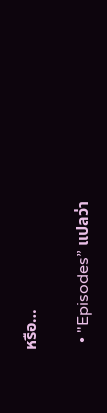หรือ…

  • "Episodes” แปลว่า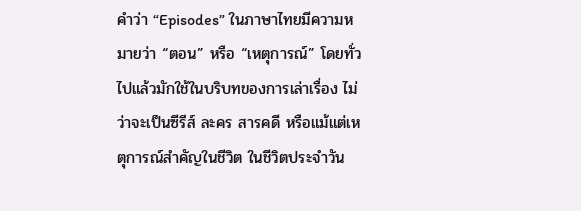คำว่า “Episodes” ในภาษาไทยมีความหมายว่า “ตอน” หรือ “เหตุการณ์” โดยทั่วไปแล้วมักใช้ในบริบทของการเล่าเรื่อง ไม่ว่าจะเป็นซีรีส์ ละคร สารคดี หรือแม้แต่เหตุการณ์สำคัญในชีวิต ในชีวิตประจำวัน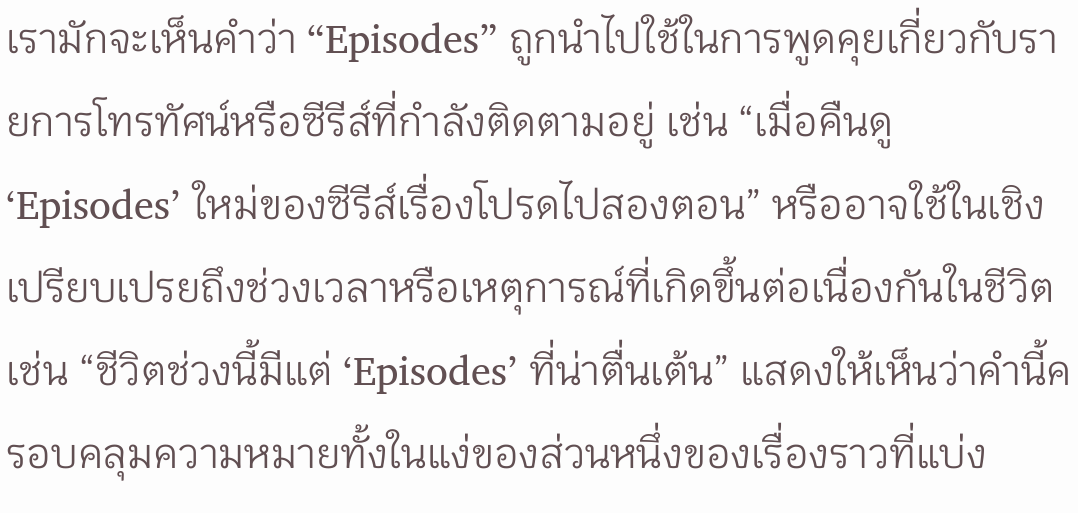เรามักจะเห็นคำว่า “Episodes” ถูกนำไปใช้ในการพูดคุยเกี่ยวกับรายการโทรทัศน์หรือซีรีส์ที่กำลังติดตามอยู่ เช่น “เมื่อคืนดู ‘Episodes’ ใหม่ของซีรีส์เรื่องโปรดไปสองตอน” หรืออาจใช้ในเชิงเปรียบเปรยถึงช่วงเวลาหรือเหตุการณ์ที่เกิดขึ้นต่อเนื่องกันในชีวิต เช่น “ชีวิตช่วงนี้มีแต่ ‘Episodes’ ที่น่าตื่นเต้น” แสดงให้เห็นว่าคำนี้ครอบคลุมความหมายทั้งในแง่ของส่วนหนึ่งของเรื่องราวที่แบ่ง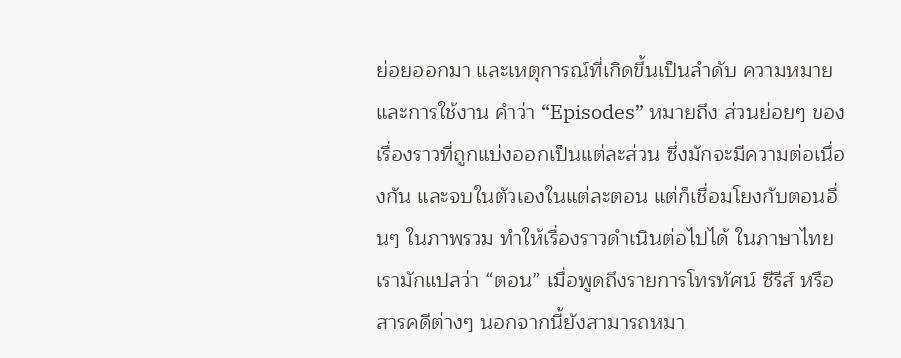ย่อยออกมา และเหตุการณ์ที่เกิดขึ้นเป็นลำดับ ความหมายและการใช้งาน คำว่า “Episodes” หมายถึง ส่วนย่อยๆ ของเรื่องราวที่ถูกแบ่งออกเป็นแต่ละส่วน ซึ่งมักจะมีความต่อเนื่องกัน และจบในตัวเองในแต่ละตอน แต่ก็เชื่อมโยงกับตอนอื่นๆ ในภาพรวม ทำให้เรื่องราวดำเนินต่อไปได้ ในภาษาไทยเรามักแปลว่า “ตอน” เมื่อพูดถึงรายการโทรทัศน์ ซีรีส์ หรือสารคดีต่างๆ นอกจากนี้ยังสามารถหมา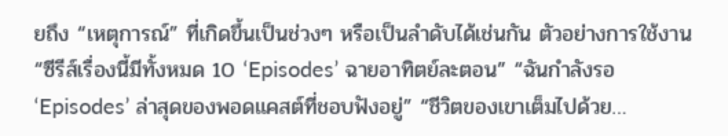ยถึง “เหตุการณ์” ที่เกิดขึ้นเป็นช่วงๆ หรือเป็นลำดับได้เช่นกัน ตัวอย่างการใช้งาน “ซีรีส์เรื่องนี้มีทั้งหมด 10 ‘Episodes’ ฉายอาทิตย์ละตอน” “ฉันกำลังรอ ‘Episodes’ ล่าสุดของพอดแคสต์ที่ชอบฟังอยู่” “ชีวิตของเขาเต็มไปด้วย…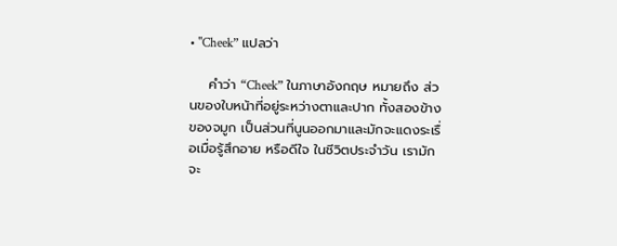• "Cheek” แปลว่า

    คำว่า “Cheek” ในภาษาอังกฤษ หมายถึง ส่วนของใบหน้าที่อยู่ระหว่างตาและปาก ทั้งสองข้างของจมูก เป็นส่วนที่นูนออกมาและมักจะแดงระเรื่อเมื่อรู้สึกอาย หรือดีใจ ในชีวิตประจำวัน เรามักจะ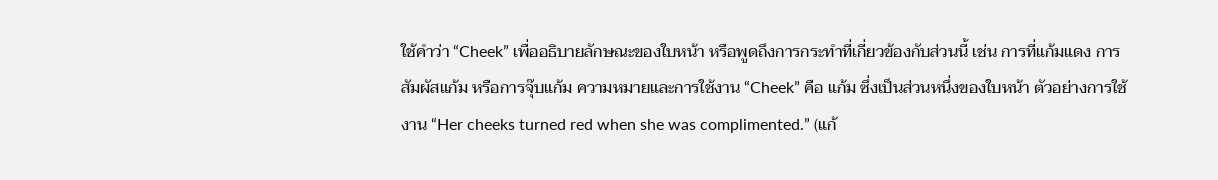ใช้คำว่า “Cheek” เพื่ออธิบายลักษณะของใบหน้า หรือพูดถึงการกระทำที่เกี่ยวข้องกับส่วนนี้ เช่น การที่แก้มแดง การสัมผัสแก้ม หรือการจุ๊บแก้ม ความหมายและการใช้งาน “Cheek” คือ แก้ม ซึ่งเป็นส่วนหนึ่งของใบหน้า ตัวอย่างการใช้งาน “Her cheeks turned red when she was complimented.” (แก้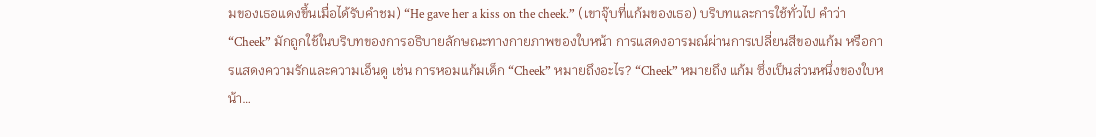มของเธอแดงขึ้นเมื่อได้รับคำชม) “He gave her a kiss on the cheek.” (เขาจุ๊บที่แก้มของเธอ) บริบทและการใช้ทั่วไป คำว่า “Cheek” มักถูกใช้ในบริบทของการอธิบายลักษณะทางกายภาพของใบหน้า การแสดงอารมณ์ผ่านการเปลี่ยนสีของแก้ม หรือการแสดงความรักและความเอ็นดู เช่น การหอมแก้มเด็ก “Cheek” หมายถึงอะไร? “Cheek” หมายถึง แก้ม ซึ่งเป็นส่วนหนึ่งของใบหน้า…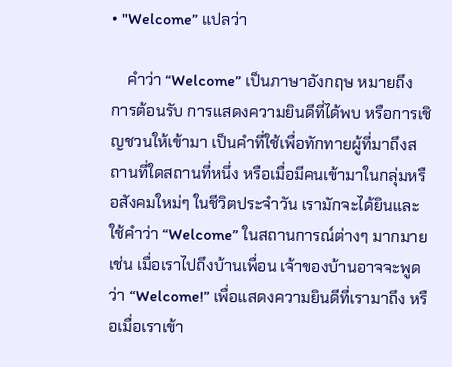• "Welcome” แปลว่า

    คำว่า “Welcome” เป็นภาษาอังกฤษ หมายถึง การต้อนรับ การแสดงความยินดีที่ได้พบ หรือการเชิญชวนให้เข้ามา เป็นคำที่ใช้เพื่อทักทายผู้ที่มาถึงสถานที่ใดสถานที่หนึ่ง หรือเมื่อมีคนเข้ามาในกลุ่มหรือสังคมใหม่ๆ ในชีวิตประจำวัน เรามักจะได้ยินและใช้คำว่า “Welcome” ในสถานการณ์ต่างๆ มากมาย เช่น เมื่อเราไปถึงบ้านเพื่อน เจ้าของบ้านอาจจะพูดว่า “Welcome!” เพื่อแสดงความยินดีที่เรามาถึง หรือเมื่อเราเข้า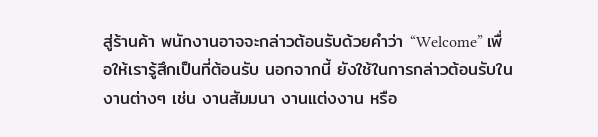สู่ร้านค้า พนักงานอาจจะกล่าวต้อนรับด้วยคำว่า “Welcome” เพื่อให้เรารู้สึกเป็นที่ต้อนรับ นอกจากนี้ ยังใช้ในการกล่าวต้อนรับในงานต่างๆ เช่น งานสัมมนา งานแต่งงาน หรือ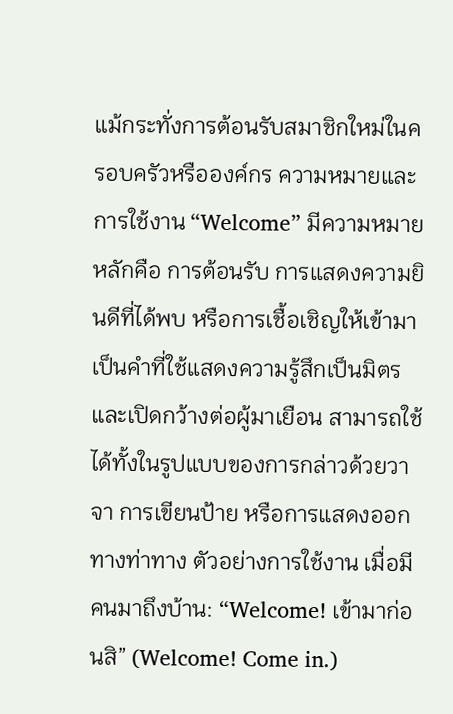แม้กระทั่งการต้อนรับสมาชิกใหม่ในครอบครัวหรือองค์กร ความหมายและการใช้งาน “Welcome” มีความหมายหลักคือ การต้อนรับ การแสดงความยินดีที่ได้พบ หรือการเชื้อเชิญให้เข้ามา เป็นคำที่ใช้แสดงความรู้สึกเป็นมิตรและเปิดกว้างต่อผู้มาเยือน สามารถใช้ได้ทั้งในรูปแบบของการกล่าวด้วยวาจา การเขียนป้าย หรือการแสดงออกทางท่าทาง ตัวอย่างการใช้งาน เมื่อมีคนมาถึงบ้าน: “Welcome! เข้ามาก่อนสิ” (Welcome! Come in.)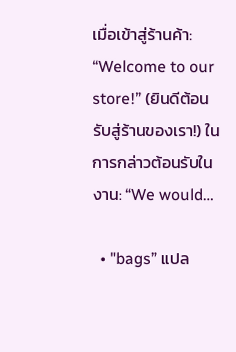เมื่อเข้าสู่ร้านค้า: “Welcome to our store!” (ยินดีต้อนรับสู่ร้านของเรา!) ในการกล่าวต้อนรับในงาน: “We would…

  • "bags” แปล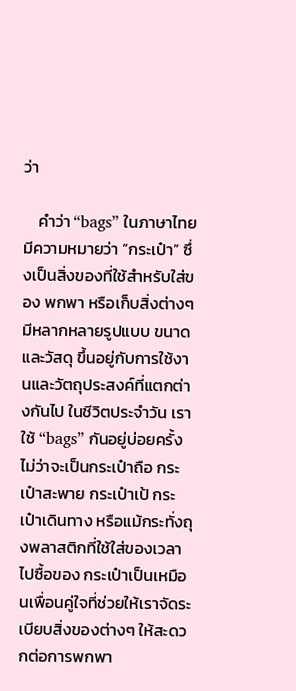ว่า

    คำว่า “bags” ในภาษาไทยมีความหมายว่า “กระเป๋า” ซึ่งเป็นสิ่งของที่ใช้สำหรับใส่ของ พกพา หรือเก็บสิ่งต่างๆ มีหลากหลายรูปแบบ ขนาด และวัสดุ ขึ้นอยู่กับการใช้งานและวัตถุประสงค์ที่แตกต่างกันไป ในชีวิตประจำวัน เราใช้ “bags” กันอยู่บ่อยครั้ง ไม่ว่าจะเป็นกระเป๋าถือ กระเป๋าสะพาย กระเป๋าเป้ กระเป๋าเดินทาง หรือแม้กระทั่งถุงพลาสติกที่ใช้ใส่ของเวลาไปซื้อของ กระเป๋าเป็นเหมือนเพื่อนคู่ใจที่ช่วยให้เราจัดระเบียบสิ่งของต่างๆ ให้สะดวกต่อการพกพา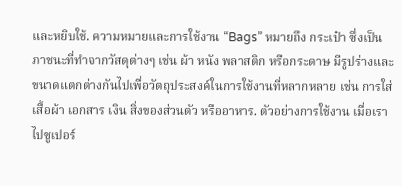และหยิบใช้. ความหมายและการใช้งาน “Bags” หมายถึง กระเป๋า ซึ่งเป็นภาชนะที่ทำจากวัสดุต่างๆ เช่น ผ้า หนัง พลาสติก หรือกระดาษ มีรูปร่างและขนาดแตกต่างกันไปเพื่อวัตถุประสงค์ในการใช้งานที่หลากหลาย เช่น การใส่เสื้อผ้า เอกสาร เงิน สิ่งของส่วนตัว หรืออาหาร. ตัวอย่างการใช้งาน เมื่อเราไปซูเปอร์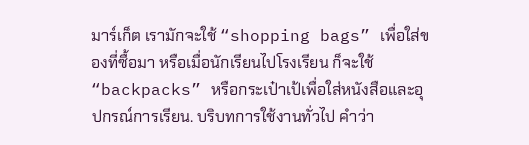มาร์เก็ต เรามักจะใช้ “shopping bags” เพื่อใส่ของที่ซื้อมา หรือเมื่อนักเรียนไปโรงเรียน ก็จะใช้ “backpacks” หรือกระเป๋าเป้เพื่อใส่หนังสือและอุปกรณ์การเรียน. บริบทการใช้งานทั่วไป คำว่า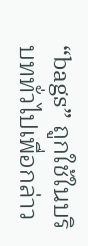“bags” ถูกใช้ในบริบททั่วไปเพื่อกล่าว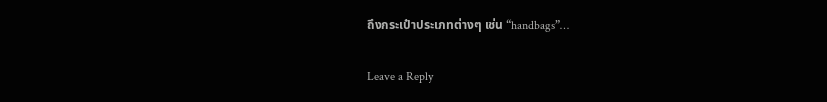ถึงกระเป๋าประเภทต่างๆ เช่น “handbags”…

Leave a Reply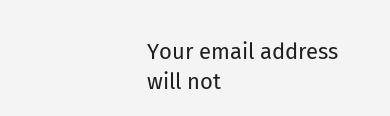Your email address will not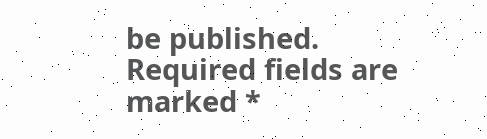be published. Required fields are marked *